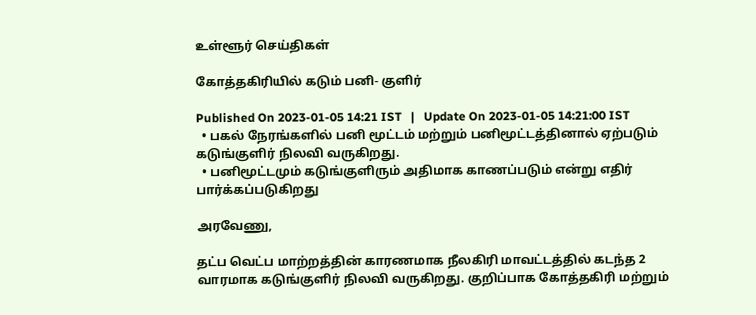உள்ளூர் செய்திகள்

கோத்தகிரியில் கடும் பனி- குளிர்

Published On 2023-01-05 14:21 IST   |   Update On 2023-01-05 14:21:00 IST
  • பகல் நேரங்களில் பனி மூட்டம் மற்றும் பனிமூட்டத்தினால் ஏற்படும் கடுங்குளிர் நிலவி வருகிறது.
  • பனிமூட்டமும் கடுங்குளிரும் அதிமாக காணப்படும் என்று எதிர் பார்க்கப்படுகிறது

அரவேணு,

தட்ப வெட்ப மாற்றத்தின் காரணமாக நீலகிரி மாவட்டத்தில் கடந்த 2 வாரமாக கடுங்குளிர் நிலவி வருகிறது. குறிப்பாக கோத்தகிரி மற்றும்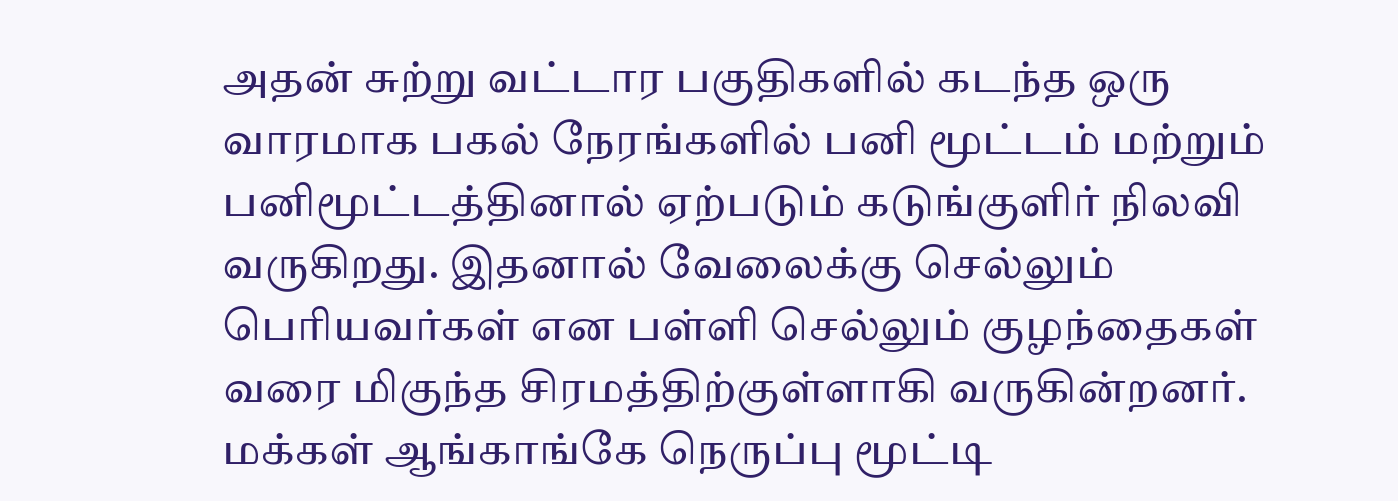அதன் சுற்று வட்டார பகுதிகளில் கடந்த ஒரு வாரமாக பகல் நேரங்களில் பனி மூட்டம் மற்றும் பனிமூட்டத்தினால் ஏற்படும் கடுங்குளிர் நிலவி வருகிறது. இதனால் வேலைக்கு செல்லும் பெரியவர்கள் என பள்ளி செல்லும் குழந்தைகள் வரை மிகுந்த சிரமத்திற்குள்ளாகி வருகின்றனர். மக்கள் ஆங்காங்கே நெருப்பு மூட்டி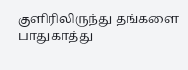குளிரிலிருந்து தங்களை பாதுகாத்து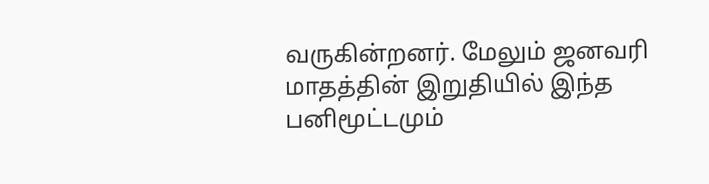வருகின்றனர். மேலும் ஜனவரி மாதத்தின் இறுதியில் இந்த பனிமூட்டமும்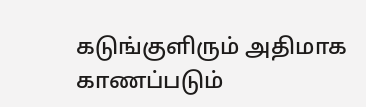கடுங்குளிரும் அதிமாக காணப்படும்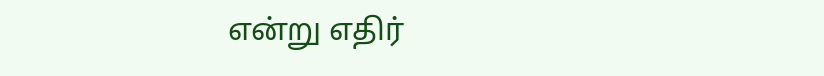என்று எதிர்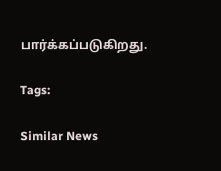பார்க்கப்படுகிறது.

Tags:

Similar News